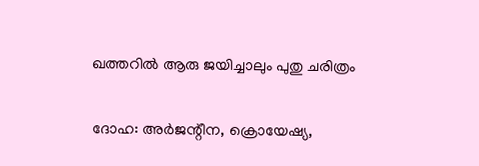ഖത്തറില്‍ ആരു ജയിച്ചാലും പുതു ചരിത്രം

ദോഹ: അര്‍ജന്റീന, ക്രൊയേഷ്യ,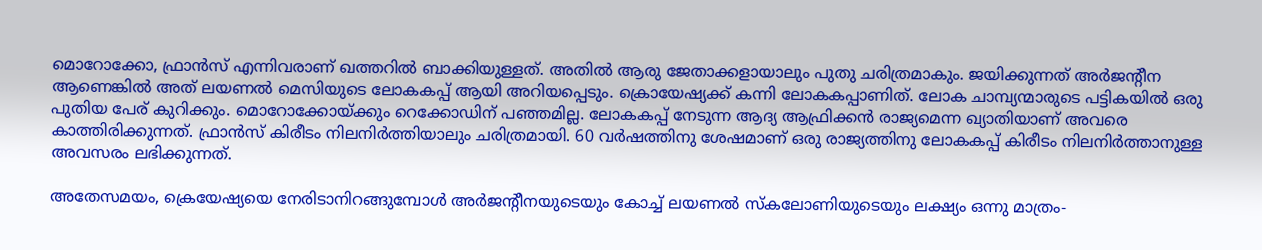മൊറോക്കോ, ഫ്രാന്‍സ് എന്നിവരാണ് ഖത്തറില്‍ ബാക്കിയുള്ളത്. അതില്‍ ആരു ജേതാക്കളായാലും പുതു ചരിത്രമാകും. ജയിക്കുന്നത് അര്‍ജന്റീന ആണെങ്കില്‍ അത് ലയണല്‍ മെസിയുടെ ലോകകപ്പ് ആയി അറിയപ്പെടും. ക്രൊയേഷ്യക്ക് കന്നി ലോകകപ്പാണിത്. ലോക ചാമ്പ്യന്മാരുടെ പട്ടികയില്‍ ഒരു പുതിയ പേര് കുറിക്കും. മൊറോക്കോയ്ക്കും റെക്കോഡിന് പഞ്ഞമില്ല. ലോകകപ്പ് നേടുന്ന ആദ്യ ആഫ്രിക്കന്‍ രാജ്യമെന്ന ഖ്യാതിയാണ് അവരെ കാത്തിരിക്കുന്നത്. ഫ്രാന്‍സ് കിരീടം നിലനിര്‍ത്തിയാലും ചരിത്രമായി. 60 വര്‍ഷത്തിനു ശേഷമാണ് ഒരു രാജ്യത്തിനു ലോകകപ്പ് കിരീടം നിലനിര്‍ത്താനുള്ള അവസരം ലഭിക്കുന്നത്.

അതേസമയം, ക്രെയേഷ്യയെ നേരിടാനിറങ്ങുമ്പോള്‍ അര്‍ജന്റീനയുടെയും കോച്ച് ലയണല്‍ സ്‌കലോണിയുടെയും ലക്ഷ്യം ഒന്നു മാത്രം-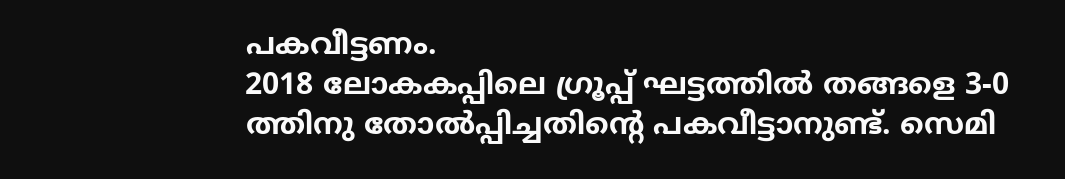പകവീട്ടണം.
2018 ലോകകപ്പിലെ ഗ്രൂപ്പ് ഘട്ടത്തില്‍ തങ്ങളെ 3-0 ത്തിനു തോല്‍പ്പിച്ചതിന്റെ പകവീട്ടാനുണ്ട്. സെമി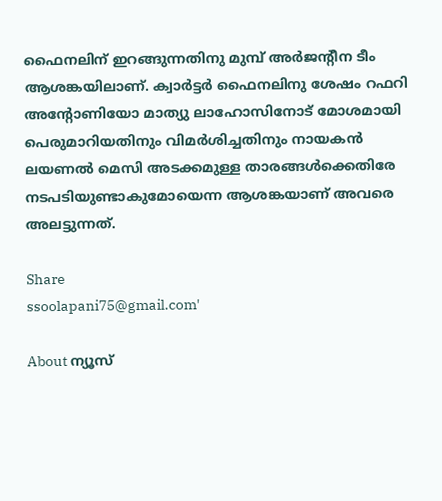ഫൈനലിന് ഇറങ്ങുന്നതിനു മുമ്പ് അര്‍ജന്റീന ടീം ആശങ്കയിലാണ്. ക്വാര്‍ട്ടര്‍ ഫൈനലിനു ശേഷം റഫറി അന്റോണിയോ മാത്യു ലാഹോസിനോട് മോശമായി പെരുമാറിയതിനും വിമര്‍ശിച്ചതിനും നായകന്‍ ലയണല്‍ മെസി അടക്കമുള്ള താരങ്ങള്‍ക്കെതിരേ നടപടിയുണ്ടാകുമോയെന്ന ആശങ്കയാണ് അവരെ അലട്ടുന്നത്.

Share
ssoolapani75@gmail.com'

About ന്യൂസ്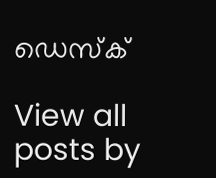ഡെസ്ക്

View all posts by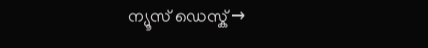ന്യൂസ് ഡെസ്ക് →